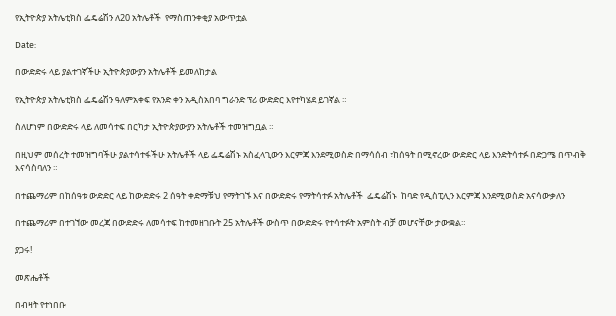የኢትዮጵያ አትሌቲክስ ፌዴሬሽን ለ20 አትሌቶች  የማስጠንቀቂያ አውጥቷል

Date:

በውድድሩ ላይ ያልተገኛችሁ ኢትዮጵያውያን አትሌቶች ይመለከታል

የኢትዮጵያ አትሌቲክስ ፌዴሬሽን ዓለምአቀፍ የአንድ ቀን አዲስአበባ ግራንድ ፕሪ ውድድር እየተካሄደ ይገኛል ።

ስለሆነም በውድድሩ ላይ ለመሳተፍ በርካታ ኢትዮጵያውያን አትሌቶች ተመዝግቧል ።

በዚህም መሰረት ተመዝግባችሁ ያልተሳተፋችሁ አትሌቶች ላይ ፌዴሬሽኑ አስፈላጊውን እርምጃ እንደሚወስድ በማሳሰብ ፣ከሰዓት በሚኖረው ውድድር ላይ እንድትሳተፉ በድጋሜ በጥብቅ እናሳስባለን ።

በተጨማሪም በከሰዓቱ ውድድር ላይ ከውድድሩ 2 ሰዓት ቀድማቹህ የማትገኙ እና በውድድሩ የማትሳተፉ አትሌቶች  ፌዴሬሽኑ  ከባድ የዲስፒሊን እርምጃ እንደሚወስድ አናሳውቃለን

በተጨማሪም በተገኘው መረጃ በውድድሩ ለመሳተፍ ከተመዘገቡት 25 አትሌቶች ውስጥ በውድድሩ የተሳተፉት አምስት ብቻ መሆናቸው ታውቋል።

ያጋሩ!

መጽሔቶች

በብዛት የተነበቡ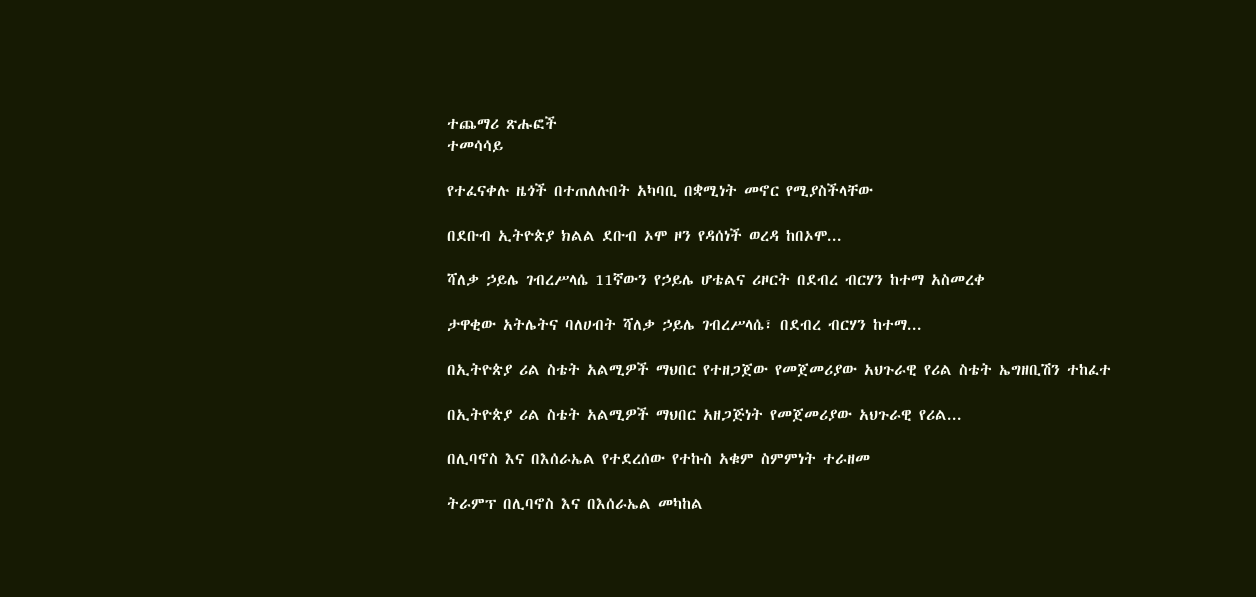ተጨማሪ ጽሑፎች
ተመሳሳይ

የተፈናቀሉ ዜጎች በተጠለሉበት አካባቢ በቋሚነት መኖር የሚያስችላቸው

በደቡብ ኢትዮጵያ ክልል ደቡብ ኦሞ ዞን የዳሰነች ወረዳ ከበኦሞ...

ሻለቃ ኃይሌ ገብረሥላሴ 11ኛውን የኃይሌ ሆቴልና ሪዞርት በደብረ ብርሃን ከተማ አስመረቀ

ታዋቂው አትሌትና ባለሀብት ሻለቃ ኃይሌ ገብረሥላሴ፣ በደብረ ብርሃን ከተማ...

በኢትዮጵያ ሪል ስቴት አልሚዎች ማህበር የተዘጋጀው የመጀመሪያው አህጉራዊ የሪል ስቴት ኤግዘቢሽን ተከፈተ

በኢትዮጵያ ሪል ስቴት አልሚዎች ማህበር አዘጋጅነት የመጀመሪያው አህጉራዊ የሪል...

በሊባኖስ እና በእሰራኤል የተደረሰው የተኩስ አቁም ስምምነት ተራዘመ

ትራምፕ በሊባኖስ እና በእሰራኤል መካከል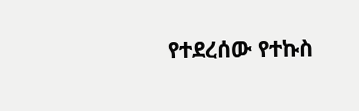የተደረሰው የተኩስ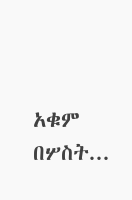አቁም በሦስት...